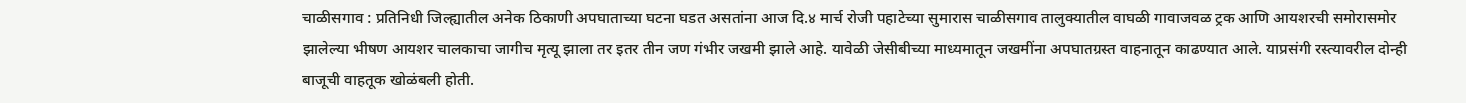चाळीसगाव : प्रतिनिधी जिल्ह्यातील अनेक ठिकाणी अपघाताच्या घटना घडत असतांना आज दि.४ मार्च रोजी पहाटेच्या सुमारास चाळीसगाव तालुक्यातील वाघळी गावाजवळ ट्रक आणि आयशरची समोरासमोर झालेल्या भीषण आयशर चालकाचा जागीच मृत्यू झाला तर इतर तीन जण गंभीर जखमी झाले आहे. यावेळी जेसीबीच्या माध्यमातून जखमींना अपघातग्रस्त वाहनातून काढण्यात आले. याप्रसंगी रस्त्यावरील दोन्ही बाजूची वाहतूक खोळंबली होती.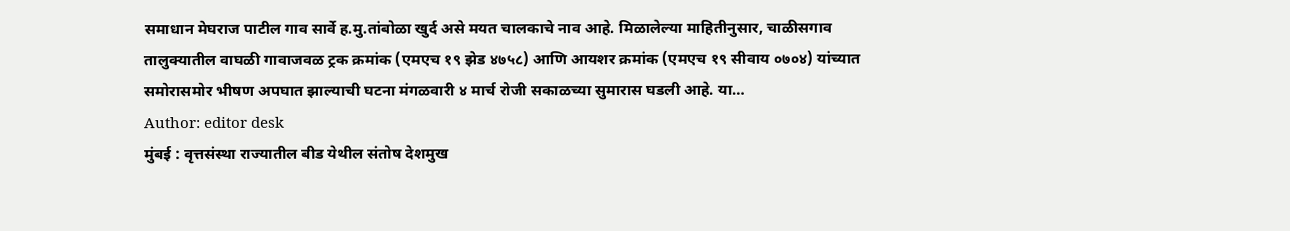समाधान मेघराज पाटील गाव सार्वे ह.मु.तांबोळा खुर्द असे मयत चालकाचे नाव आहे. मिळालेल्या माहितीनुसार, चाळीसगाव तालुक्यातील वाघळी गावाजवळ ट्रक क्रमांक (एमएच १९ झेड ४७५८) आणि आयशर क्रमांक (एमएच १९ सीवाय ०७०४) यांच्यात समोरासमोर भीषण अपघात झाल्याची घटना मंगळवारी ४ मार्च रोजी सकाळच्या सुमारास घडली आहे. या…
Author: editor desk
मुंबई : वृत्तसंस्था राज्यातील बीड येथील संतोष देशमुख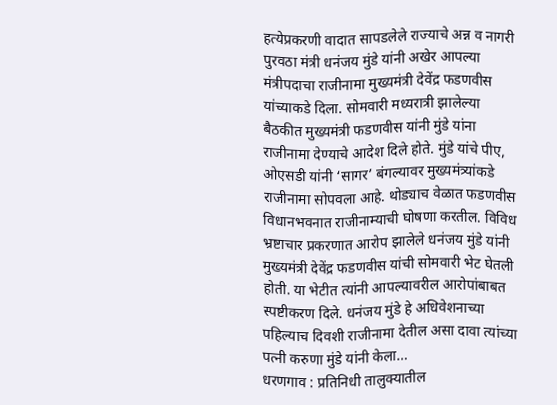हत्येप्रकरणी वादात सापडलेले राज्याचे अन्न व नागरी पुरवठा मंत्री धनंजय मुंडे यांनी अखेर आपल्या मंत्रीपदाचा राजीनामा मुख्यमंत्री देवेंद्र फडणवीस यांच्याकडे दिला. सोमवारी मध्यरात्री झालेल्या बैठकीत मुख्यमंत्री फडणवीस यांनी मुंडे यांना राजीनामा देण्याचे आदेश दिले होते. मुंडे यांचे पीए, ओएसडी यांनी ‘सागर’ बंगल्यावर मुख्यमंत्र्यांकडे राजीनामा सोपवला आहे. थोड्याच वेळात फडणवीस विधानभवनात राजीनाम्याची घोषणा करतील. विविध भ्रष्टाचार प्रकरणात आरोप झालेले धनंजय मुंडे यांनी मुख्यमंत्री देवेंद्र फडणवीस यांची सोमवारी भेट घेतली होती. या भेटीत त्यांनी आपल्यावरील आरोपांबाबत स्पष्टीकरण दिले. धनंजय मुंडे हे अधिवेशनाच्या पहिल्याच दिवशी राजीनामा देतील असा दावा त्यांच्या पत्नी करुणा मुंडे यांनी केला…
धरणगाव : प्रतिनिधी तालुक्यातील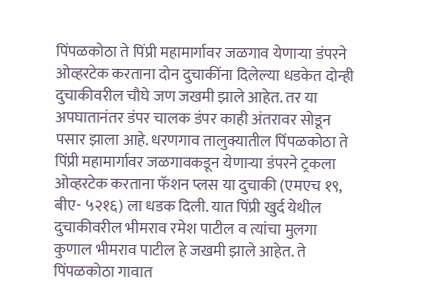पिंपळकोठा ते पिंप्री महामार्गावर जळगाव येणाऱ्या डंपरने ओव्हरटेक करताना दोन दुचाकींना दिलेल्या धडकेत दोन्ही दुचाकीवरील चौघे जण जखमी झाले आहेत. तर या अपघातानंतर डंपर चालक डंपर काही अंतरावर सोडून पसार झाला आहे. धरणगाव तालुक्यातील पिंपळकोठा ते पिंप्री महामार्गावर जळगावकडून येणाऱ्या डंपरने ट्रकला ओव्हरटेक करताना फॅशन प्लस या दुचाकी (एमएच १९, बीए- ५२१६) ला धडक दिली. यात पिंप्री खुर्द येथील दुचाकीवरील भीमराव रमेश पाटील व त्यांचा मुलगा कुणाल भीमराव पाटील हे जखमी झाले आहेत. ते पिंपळकोठा गावात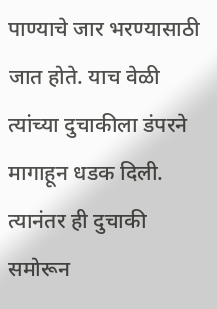पाण्याचे जार भरण्यासाठी जात होते. याच वेळी त्यांच्या दुचाकीला डंपरने मागाहून धडक दिली. त्यानंतर ही दुचाकी समोरून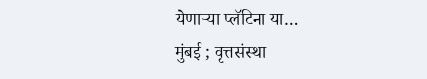येणाऱ्या प्लॅटिना या…
मुंबई ; वृत्तसंस्था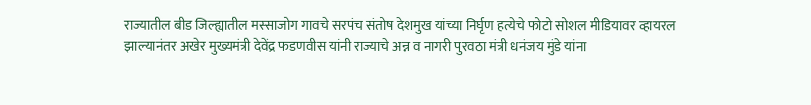राज्यातील बीड जिल्ह्यातील मस्साजोग गावचे सरपंच संतोष देशमुख यांच्या निर्घृण हत्येचे फोटो सोशल मीडियावर व्हायरल झाल्यानंतर अखेर मुख्यमंत्री देवेंद्र फडणवीस यांनी राज्याचे अन्न व नागरी पुरवठा मंत्री धनंजय मुंडे यांना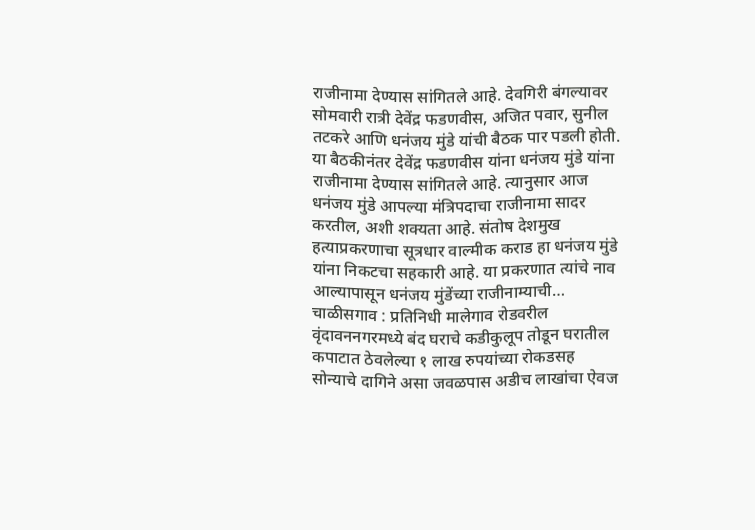राजीनामा देण्यास सांगितले आहे. देवगिरी बंगल्यावर सोमवारी रात्री देवेंद्र फडणवीस, अजित पवार, सुनील तटकरे आणि धनंजय मुंडे यांची बैठक पार पडली होती. या बैठकीनंतर देवेंद्र फडणवीस यांना धनंजय मुंडे यांना राजीनामा देण्यास सांगितले आहे. त्यानुसार आज धनंजय मुंडे आपल्या मंत्रिपदाचा राजीनामा सादर करतील, अशी शक्यता आहे. संतोष देशमुख हत्याप्रकरणाचा सूत्रधार वाल्मीक कराड हा धनंजय मुंडे यांना निकटचा सहकारी आहे. या प्रकरणात त्यांचे नाव आल्यापासून धनंजय मुंडेंच्या राजीनाम्याची…
चाळीसगाव : प्रतिनिधी मालेगाव रोडवरील वृंदावननगरमध्ये बंद घराचे कडीकुलूप तोडून घरातील कपाटात ठेवलेल्या १ लाख रुपयांच्या रोकडसह सोन्याचे दागिने असा जवळपास अडीच लाखांचा ऐवज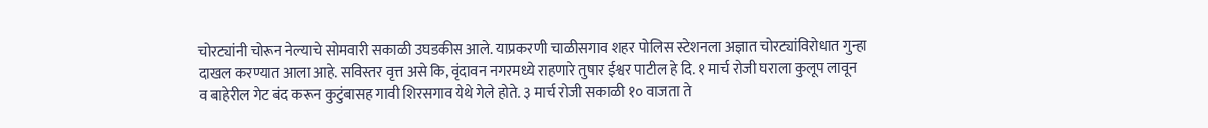चोरट्यांनी चोरून नेल्याचे सोमवारी सकाळी उघडकीस आले. याप्रकरणी चाळीसगाव शहर पोलिस स्टेशनला अज्ञात चोरट्यांविरोधात गुन्हा दाखल करण्यात आला आहे. सविस्तर वृत्त असे कि, वृंदावन नगरमध्ये राहणारे तुषार ईश्वर पाटील हे दि. १ मार्च रोजी घराला कुलूप लावून व बाहेरील गेट बंद करून कुटुंबासह गावी शिरसगाव येथे गेले होते. ३ मार्च रोजी सकाळी १० वाजता ते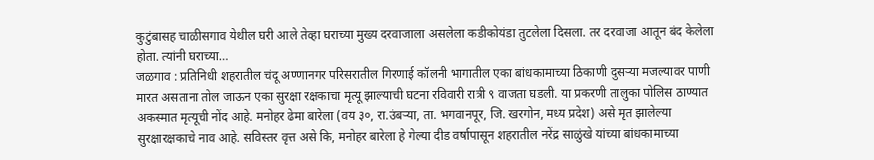कुटुंबासह चाळीसगाव येथील घरी आले तेव्हा घराच्या मुख्य दरवाजाला असलेला कडीकोयंडा तुटलेला दिसला. तर दरवाजा आतून बंद केलेला होता. त्यांनी घराच्या…
जळगाव : प्रतिनिधी शहरातील चंदू अण्णानगर परिसरातील गिरणाई कॉलनी भागातील एका बांधकामाच्या ठिकाणी दुसऱ्या मजल्यावर पाणी मारत असताना तोल जाऊन एका सुरक्षा रक्षकाचा मृत्यू झाल्याची घटना रविवारी रात्री ९ वाजता घडली. या प्रकरणी तालुका पोलिस ठाण्यात अकस्मात मृत्यूची नोंद आहे. मनोहर ढेमा बारेला (वय ३०, रा.उंबऱ्या, ता. भगवानपूर, जि. खरगोन, मध्य प्रदेश) असे मृत झालेल्या सुरक्षारक्षकाचे नाव आहे. सविस्तर वृत्त असे कि, मनोहर बारेला हे गेल्या दीड वर्षापासून शहरातील नरेंद्र साळुंखे यांच्या बांधकामाच्या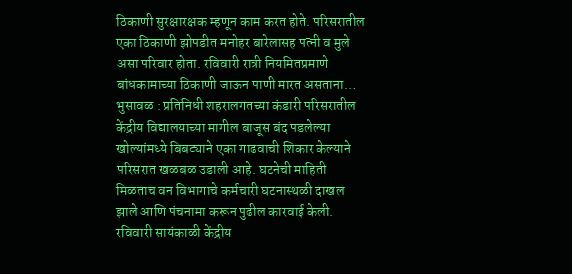ठिकाणी सुरक्षारक्षक म्हणून काम करत होते. परिसरातील एका ठिकाणी झोपडीत मनोहर बारेलासह पत्नी व मुले असा परिवार होता. रविवारी रात्री नियमितप्रमाणे बांधकामाच्या ठिकाणी जाऊन पाणी मारत असताना…
भुसावळ : प्रतिनिधी शहरालगतच्या कंडारी परिसरातील केंद्रीय विद्यालयाच्या मागील बाजूस बंद पडलेल्या खोल्यांमध्ये बिबट्याने एका गाढवाची शिकार केल्याने परिसरात खळबळ उडाली आहे. घटनेची माहिती मिळताच वन विभागाचे कर्मचारी घटनास्थळी दाखल झाले आणि पंचनामा करून पुढील कारवाई केली. रविवारी सायंकाळी केंद्रीय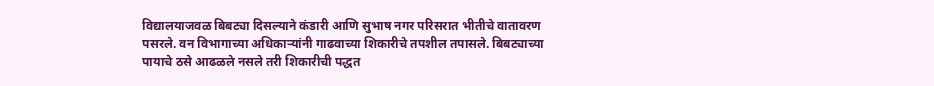विद्यालयाजवळ बिबट्या दिसल्याने कंडारी आणि सुभाष नगर परिसरात भीतीचे वातावरण पसरले. वन विभागाच्या अधिकाऱ्यांनी गाढवाच्या शिकारीचे तपशील तपासले. बिबट्याच्या पायाचे ठसे आढळले नसले तरी शिकारीची पद्धत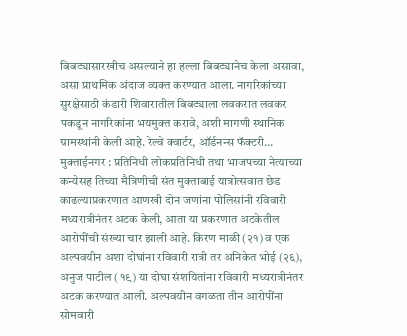बिबट्यासारखीच असल्याने हा हल्ला बिबट्यानेच केला असावा, असा प्राथमिक अंदाज व्यक्त करण्यात आला. नागरिकांच्या सुरक्षेसाठी कंडारी शिवारातील बिबट्याला लवकरात लवकर पकडून नागरिकांना भयमुक्त करावे, अशी मागणी स्थानिक ग्रामस्थांनी केली आहे. रेल्वे क्वार्टर, ऑर्डनन्स फॅक्टरी…
मुक्ताईनगर : प्रतिनिधी लोकप्रतिनिधी तथा भाजपच्या नेत्याच्या कन्येसह तिच्या मैत्रिणीची संत मुक्ताबाई यात्रोत्सवात छेड काढल्याप्रकरणात आणखी दोन जणांना पोलिसांनी रविवारी मध्यरात्रीनंतर अटक केली, आता या प्रकरणात अटकेतील आरोपींची संख्या चार झाली आहे. किरण माळी (२१) व एक अल्पवयीन अशा दोघांना रविवारी रात्री तर अनिकेत भोई (२६), अनुज पाटील (१९) या दोघा संशयितांना रविवारी मध्यरात्रीनंतर अटक करण्यात आली. अल्पवयीन वगळता तीन आरोपींना सोमवारी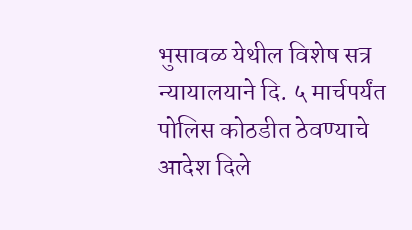भुसावळ येथील विशेष सत्र न्यायालयाने दि. ५ मार्चपर्यंत पोलिस कोठडीत ठेवण्याचे आदेश दिले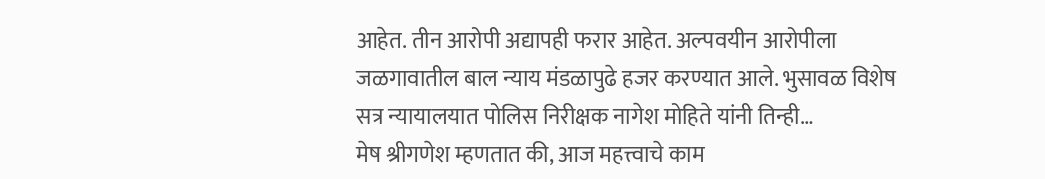आहेत. तीन आरोपी अद्यापही फरार आहेत. अल्पवयीन आरोपीला जळगावातील बाल न्याय मंडळापुढे हजर करण्यात आले. भुसावळ विशेष सत्र न्यायालयात पोलिस निरीक्षक नागेश मोहिते यांनी तिन्ही…
मेष श्रीगणेश म्हणतात की, आज महत्त्वाचे काम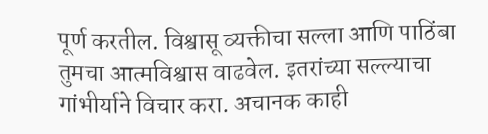पूर्ण करतील. विश्वासू व्यक्तीचा सल्ला आणि पाठिंबा तुमचा आत्मविश्वास वाढवेल. इतरांच्या सल्ल्याचा गांभीर्याने विचार करा. अचानक काही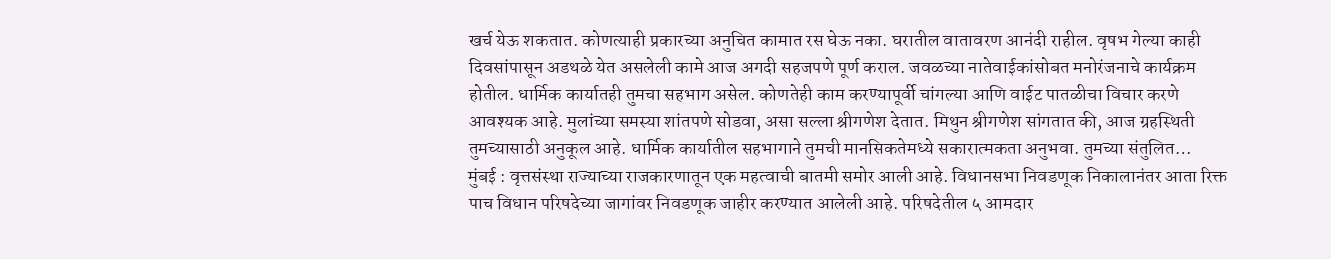खर्च येऊ शकतात. कोणत्याही प्रकारच्या अनुचित कामात रस घेऊ नका. घरातील वातावरण आनंदी राहील. वृषभ गेल्या काही दिवसांपासून अडथळे येत असलेली कामे आज अगदी सहजपणे पूर्ण कराल. जवळच्या नातेवाईकांसोबत मनोरंजनाचे कार्यक्रम होतील. धार्मिक कार्यातही तुमचा सहभाग असेल. कोणतेही काम करण्यापूर्वी चांगल्या आणि वाईट पातळीचा विचार करणे आवश्यक आहे. मुलांच्या समस्या शांतपणे सोडवा, असा सल्ला श्रीगणेश देतात. मिथुन श्रीगणेश सांगतात की, आज ग्रहस्थिती तुमच्यासाठी अनुकूल आहे. धार्मिक कार्यातील सहभागाने तुमची मानसिकतेमध्ये सकारात्मकता अनुभवा. तुमच्या संतुलित…
मुंबई : वृत्तसंस्था राज्याच्या राजकारणातून एक महत्वाची बातमी समोर आली आहे. विधानसभा निवडणूक निकालानंतर आता रिक्त पाच विधान परिषदेच्या जागांवर निवडणूक जाहीर करण्यात आलेली आहे. परिषदेतील ५ आमदार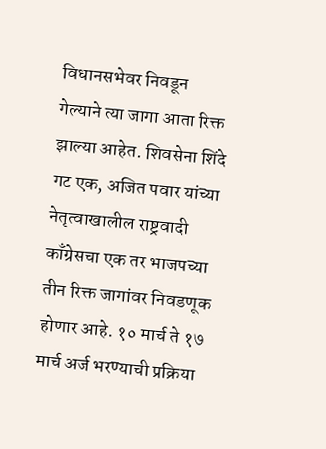विधानसभेवर निवडून गेल्याने त्या जागा आता रिक्त झाल्या आहेत. शिवसेना शिंदे गट एक, अजित पवार यांच्या नेतृत्वाखालील राष्ट्रवादी काँग्रेसचा एक तर भाजपच्या तीन रिक्त जागांवर निवडणूक होणार आहे. १० मार्च ते १७ मार्च अर्ज भरण्याची प्रक्रिया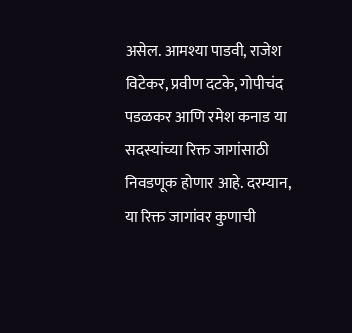असेल. आमश्या पाडवी, राजेश विटेकर, प्रवीण दटके, गोपीचंद पडळकर आणि रमेश कनाड या सदस्यांच्या रिक्त जागांसाठी निवडणूक होणार आहे. दरम्यान, या रिक्त जागांवर कुणाची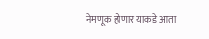नेमणूक होणार याकडे आता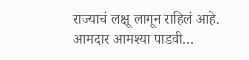राज्याचं लक्षू लागून राहिलं आहे. आमदार आमश्या पाडवी…